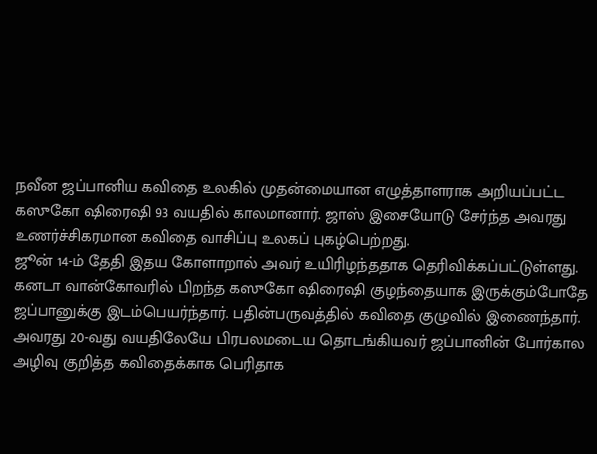நவீன ஜப்பானிய கவிதை உலகில் முதன்மையான எழுத்தாளராக அறியப்பட்ட கஸுகோ ஷிரைஷி 93 வயதில் காலமானார். ஜாஸ் இசையோடு சேர்ந்த அவரது உணர்ச்சிகரமான கவிதை வாசிப்பு உலகப் புகழ்பெற்றது.
ஜூன் 14-ம் தேதி இதய கோளாறால் அவர் உயிரிழந்ததாக தெரிவிக்கப்பட்டுள்ளது.
கனடா வான்கோவரில் பிறந்த கஸுகோ ஷிரைஷி குழந்தையாக இருக்கும்போதே ஜப்பானுக்கு இடம்பெயர்ந்தார். பதின்பருவத்தில் கவிதை குழுவில் இணைந்தார்.
அவரது 20-வது வயதிலேயே பிரபலமடைய தொடங்கியவர் ஜப்பானின் போர்கால அழிவு குறித்த கவிதைக்காக பெரிதாக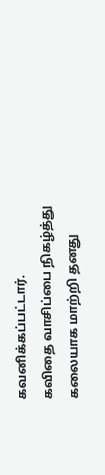கவனிக்கப்பட்டார்.
கவிதை வாசிப்பை நிகழ்த்து கலையாக மாற்றி தனது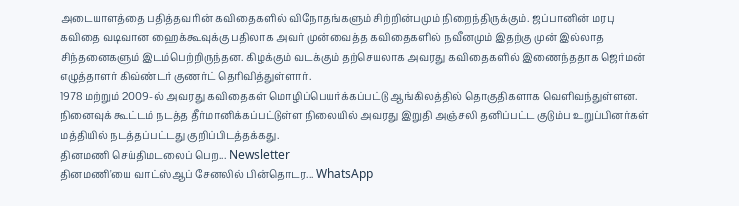அடையாளத்தை பதித்தவரின் கவிதைகளில் விநோதங்களும் சிற்றின்பமும் நிறைந்திருக்கும். ஜப்பானின் மரபு கவிதை வடிவான ஹைக்கூவுக்கு பதிலாக அவர் முன்வைத்த கவிதைகளில் நவீனமும் இதற்கு முன் இல்லாத சிந்தனைகளும் இடம்பெற்றிருந்தன. கிழக்கும் வடக்கும் தற்செயலாக அவரது கவிதைகளில் இணைந்ததாக ஜெர்மன் எழுத்தாளர் கிவ்ண்டர் குணர்ட் தெரிவித்துள்ளார்.
1978 மற்றும் 2009-ல் அவரது கவிதைகள் மொழிப்பெயர்க்கப்பட்டு ஆங்கிலத்தில் தொகுதிகளாக வெளிவந்துள்ளன.
நினைவுக் கூட்டம் நடத்த தீர்மானிக்கப்பட்டுள்ள நிலையில் அவரது இறுதி அஞ்சலி தனிப்பட்ட குடும்ப உறுப்பினர்கள் மத்தியில் நடத்தப்பட்டது குறிப்பிடத்தக்கது.
தினமணி செய்திமடலைப் பெற... Newsletter
தினமணி'யை வாட்ஸ்ஆப் சேனலில் பின்தொடர... WhatsApp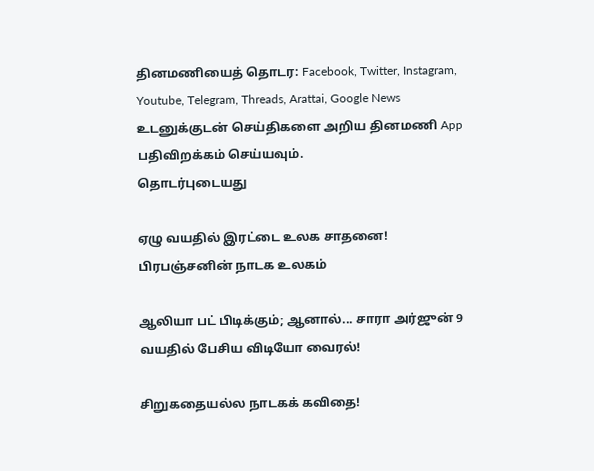தினமணியைத் தொடர: Facebook, Twitter, Instagram, Youtube, Telegram, Threads, Arattai, Google News
உடனுக்குடன் செய்திகளை அறிய தினமணி App பதிவிறக்கம் செய்யவும்.
தொடர்புடையது

ஏழு வயதில் இரட்டை உலக சாதனை!
பிரபஞ்சனின் நாடக உலகம்

ஆலியா பட் பிடிக்கும்; ஆனால்... சாரா அர்ஜுன் 9 வயதில் பேசிய விடியோ வைரல்!

சிறுகதையல்ல நாடகக் கவிதை!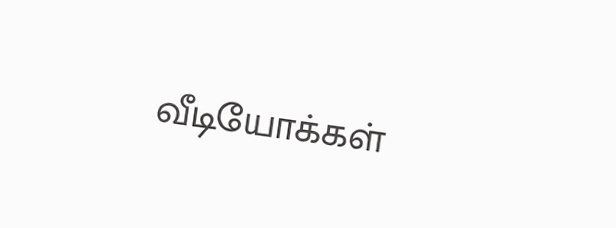வீடியோக்கள்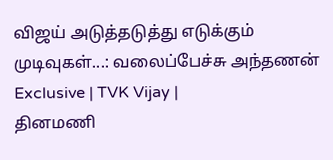விஜய் அடுத்தடுத்து எடுக்கும் முடிவுகள்...: வலைப்பேச்சு அந்தணன் Exclusive | TVK Vijay |
தினமணி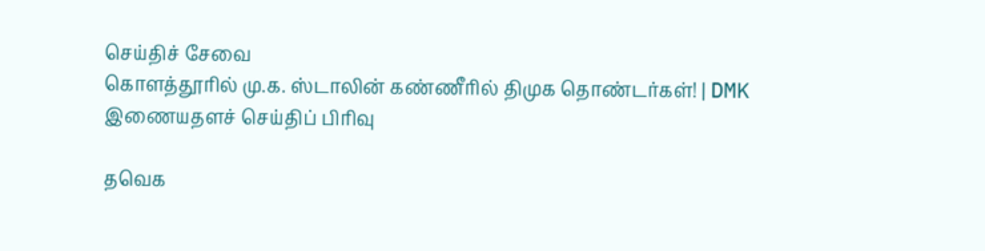செய்திச் சேவை
கொளத்தூரில் மு.க. ஸ்டாலின் கண்ணீரில் திமுக தொண்டர்கள்! | DMK
இணையதளச் செய்திப் பிரிவு

தவெக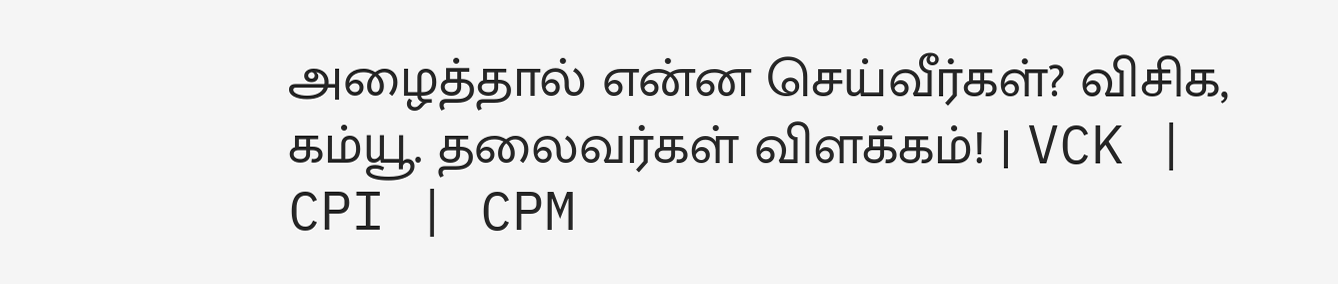அழைத்தால் என்ன செய்வீர்கள்? விசிக, கம்யூ. தலைவர்கள் விளக்கம்! | VCK | CPI | CPM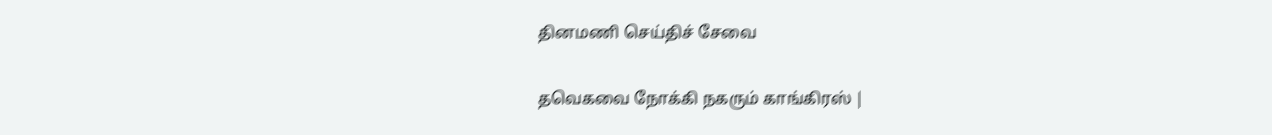தினமணி செய்திச் சேவை

தவெகவை நோக்கி நகரும் காங்கிரஸ் |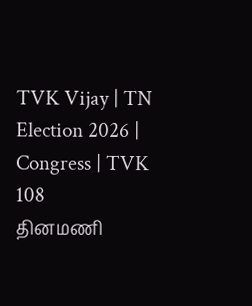TVK Vijay | TN Election 2026 | Congress | TVK 108
தினமணி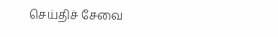செய்திச் சேவை